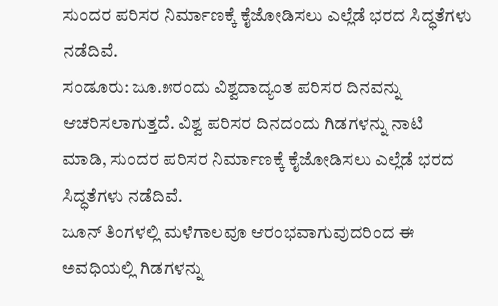ಸುಂದರ ಪರಿಸರ ನಿರ್ಮಾಣಕ್ಕೆ ಕೈಜೋಡಿಸಲು ಎಲ್ಲೆಡೆ ಭರದ ಸಿದ್ಧತೆಗಳು ನಡೆದಿವೆ.
ಸಂಡೂರು: ಜೂ.೫ರಂದು ವಿಶ್ವದಾದ್ಯಂತ ಪರಿಸರ ದಿನವನ್ನು ಆಚರಿಸಲಾಗುತ್ತದೆ. ವಿಶ್ವ ಪರಿಸರ ದಿನದಂದು ಗಿಡಗಳನ್ನು ನಾಟಿ ಮಾಡಿ, ಸುಂದರ ಪರಿಸರ ನಿರ್ಮಾಣಕ್ಕೆ ಕೈಜೋಡಿಸಲು ಎಲ್ಲೆಡೆ ಭರದ ಸಿದ್ಧತೆಗಳು ನಡೆದಿವೆ.
ಜೂನ್ ತಿಂಗಳಲ್ಲಿ ಮಳೆಗಾಲವೂ ಆರಂಭವಾಗುವುದರಿಂದ ಈ ಅವಧಿಯಲ್ಲಿ ಗಿಡಗಳನ್ನು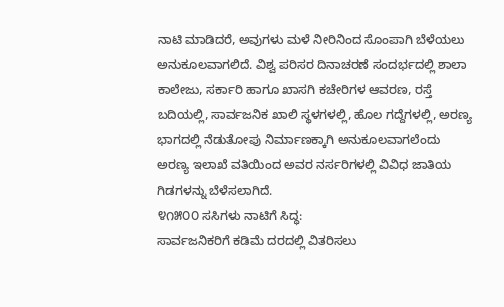ನಾಟಿ ಮಾಡಿದರೆ, ಅವುಗಳು ಮಳೆ ನೀರಿನಿಂದ ಸೊಂಪಾಗಿ ಬೆಳೆಯಲು ಅನುಕೂಲವಾಗಲಿದೆ. ವಿಶ್ವ ಪರಿಸರ ದಿನಾಚರಣೆ ಸಂದರ್ಭದಲ್ಲಿ ಶಾಲಾ ಕಾಲೇಜು, ಸರ್ಕಾರಿ ಹಾಗೂ ಖಾಸಗಿ ಕಚೇರಿಗಳ ಆವರಣ, ರಸ್ತೆ ಬದಿಯಲ್ಲಿ, ಸಾರ್ವಜನಿಕ ಖಾಲಿ ಸ್ಥಳಗಳಲ್ಲಿ, ಹೊಲ ಗದ್ದೆಗಳಲ್ಲಿ, ಅರಣ್ಯ ಭಾಗದಲ್ಲಿ ನೆಡುತೋಪು ನಿರ್ಮಾಣಕ್ಕಾಗಿ ಅನುಕೂಲವಾಗಲೆಂದು ಅರಣ್ಯ ಇಲಾಖೆ ವತಿಯಿಂದ ಅವರ ನರ್ಸರಿಗಳಲ್ಲಿ ವಿವಿಧ ಜಾತಿಯ ಗಿಡಗಳನ್ನು ಬೆಳೆಸಲಾಗಿದೆ.
೪೧೫೦೦ ಸಸಿಗಳು ನಾಟಿಗೆ ಸಿದ್ಧ:
ಸಾರ್ವಜನಿಕರಿಗೆ ಕಡಿಮೆ ದರದಲ್ಲಿ ವಿತರಿಸಲು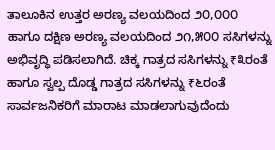ತಾಲೂಕಿನ ಉತ್ತರ ಅರಣ್ಯ ವಲಯದಿಂದ ೨೦,೦೦೦ ಹಾಗೂ ದಕ್ಷಿಣ ಅರಣ್ಯ ವಲಯದಿಂದ ೨೧,೫೦೦ ಸಸಿಗಳನ್ನು ಅಭಿವೃದ್ಧಿ ಪಡಿಸಲಾಗಿದೆ. ಚಿಕ್ಕ ಗಾತ್ರದ ಸಸಿಗಳನ್ನು ₹೩ರಂತೆ ಹಾಗೂ ಸ್ವಲ್ಪ ದೊಡ್ಡ ಗಾತ್ರದ ಸಸಿಗಳನ್ನು ₹೬ರಂತೆ ಸಾರ್ವಜನಿಕರಿಗೆ ಮಾರಾಟ ಮಾಡಲಾಗುವುದೆಂದು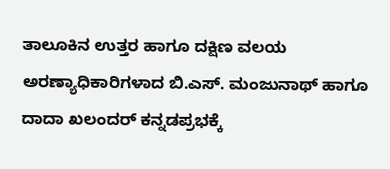ತಾಲೂಕಿನ ಉತ್ತರ ಹಾಗೂ ದಕ್ಷಿಣ ವಲಯ ಅರಣ್ಯಾಧಿಕಾರಿಗಳಾದ ಬಿ.ಎಸ್. ಮಂಜುನಾಥ್ ಹಾಗೂ ದಾದಾ ಖಲಂದರ್ ಕನ್ನಡಪ್ರಭಕ್ಕೆ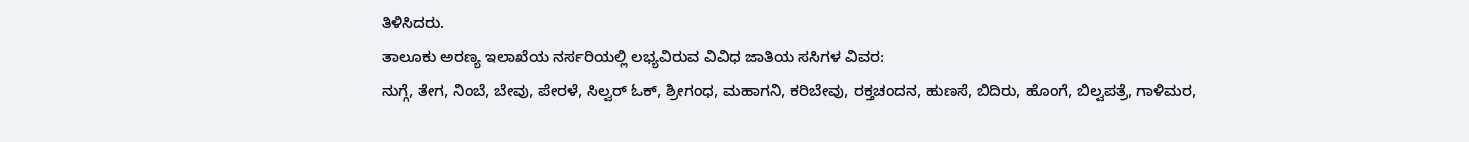ತಿಳಿಸಿದರು.
ತಾಲೂಕು ಅರಣ್ಯ ಇಲಾಖೆಯ ನರ್ಸರಿಯಲ್ಲಿ ಲಭ್ಯವಿರುವ ವಿವಿಧ ಜಾತಿಯ ಸಸಿಗಳ ವಿವರ:
ನುಗ್ಗೆ, ತೇಗ, ನಿಂಬೆ, ಬೇವು, ಪೇರಳೆ, ಸಿಲ್ವರ್ ಓಕ್, ಶ್ರೀಗಂಧ, ಮಹಾಗನಿ, ಕರಿಬೇವು, ರಕ್ತಚಂದನ, ಹುಣಸೆ, ಬಿದಿರು, ಹೊಂಗೆ, ಬಿಲ್ವಪತ್ರೆ, ಗಾಳಿಮರ,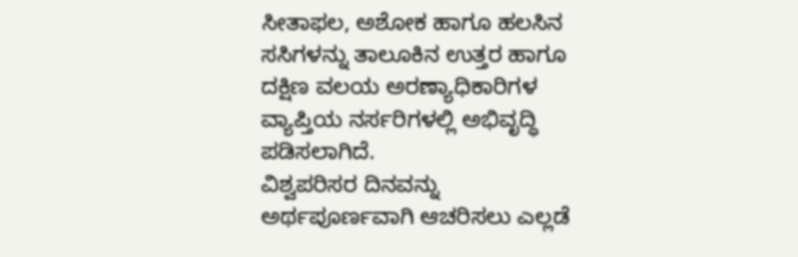ಸೀತಾಫಲ, ಅಶೋಕ ಹಾಗೂ ಹಲಸಿನ ಸಸಿಗಳನ್ನು ತಾಲೂಕಿನ ಉತ್ತರ ಹಾಗೂ ದಕ್ಷಿಣ ವಲಯ ಅರಣ್ಯಾಧಿಕಾರಿಗಳ ವ್ಯಾಪ್ತಿಯ ನರ್ಸರಿಗಳಲ್ಲಿ ಅಭಿವೃದ್ಧಿ ಪಡಿಸಲಾಗಿದೆ.
ವಿಶ್ವಪರಿಸರ ದಿನವನ್ನು ಅರ್ಥಪೂರ್ಣವಾಗಿ ಆಚರಿಸಲು ಎಲ್ಲಡೆ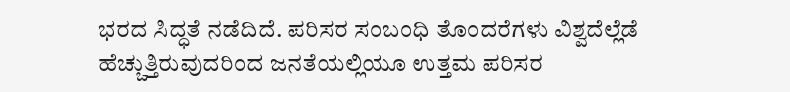ಭರದ ಸಿದ್ಧತೆ ನಡೆದಿದೆ. ಪರಿಸರ ಸಂಬಂಧಿ ತೊಂದರೆಗಳು ವಿಶ್ವದೆಲ್ಲೆಡೆ ಹೆಚ್ಚುತ್ತಿರುವುದರಿಂದ ಜನತೆಯಲ್ಲಿಯೂ ಉತ್ತಮ ಪರಿಸರ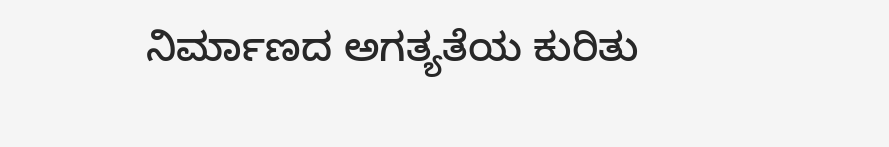ನಿರ್ಮಾಣದ ಅಗತ್ಯತೆಯ ಕುರಿತು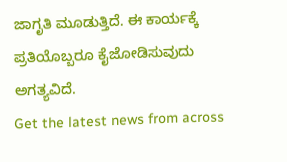ಜಾಗೃತಿ ಮೂಡುತ್ತಿದೆ. ಈ ಕಾರ್ಯಕ್ಕೆ ಪ್ರತಿಯೊಬ್ಬರೂ ಕೈಜೋಡಿಸುವುದು ಅಗತ್ಯವಿದೆ.
Get the latest news from across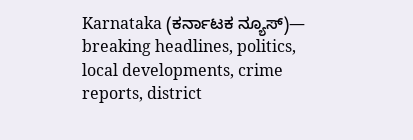Karnataka (ಕರ್ನಾಟಕ ನ್ಯೂಸ್)— breaking headlines, politics, local developments, crime reports, district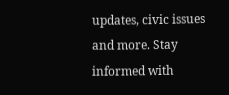updates, civic issues and more. Stay informed with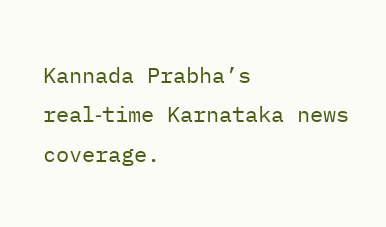Kannada Prabha’s real‑time Karnataka news coverage.